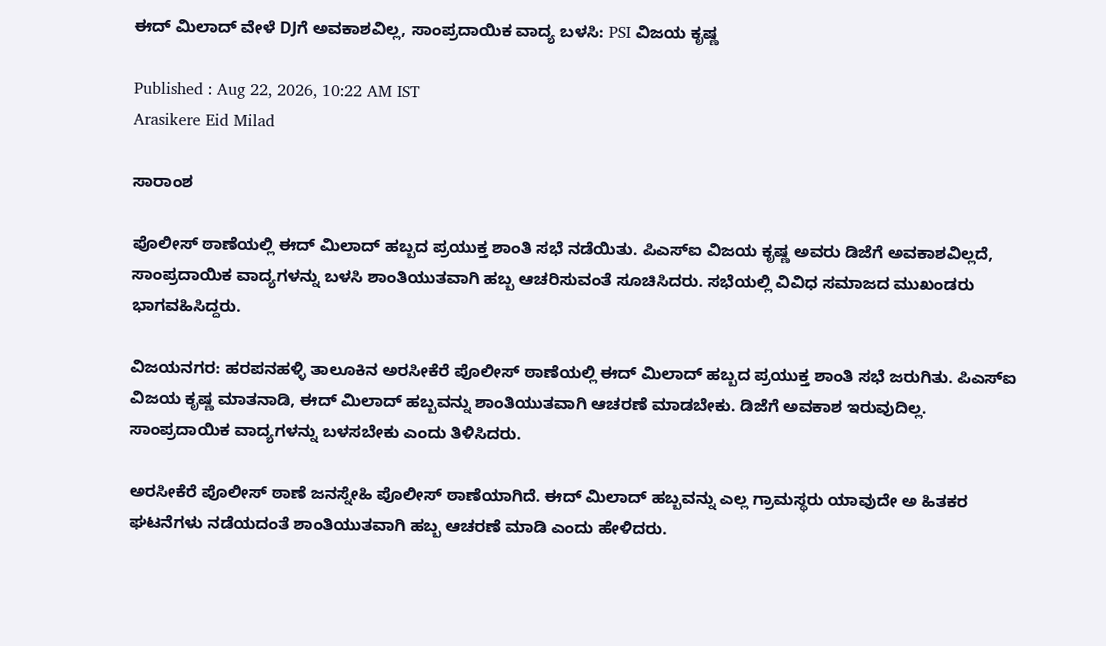ಈದ್ ಮಿಲಾದ್ ವೇಳೆ DJಗೆ ಅವಕಾಶವಿಲ್ಲ, ಸಾಂಪ್ರದಾಯಿಕ ವಾದ್ಯ ಬಳಸಿ: PSI ವಿಜಯ ಕೃಷ್ಣ

Published : Aug 22, 2026, 10:22 AM IST
Arasikere Eid Milad

ಸಾರಾಂಶ

ಪೊಲೀಸ್‌ ಠಾಣೆಯಲ್ಲಿ ಈದ್ ಮಿಲಾದ್ ಹಬ್ಬದ ಪ್ರಯುಕ್ತ ಶಾಂತಿ ಸಭೆ ನಡೆಯಿತು. ಪಿಎಸ್‌ಐ ವಿಜಯ ಕೃಷ್ಣ ಅವರು ಡಿಜೆಗೆ ಅವಕಾಶವಿಲ್ಲದೆ, ಸಾಂಪ್ರದಾಯಿಕ ವಾದ್ಯಗಳನ್ನು ಬಳಸಿ ಶಾಂತಿಯುತವಾಗಿ ಹಬ್ಬ ಆಚರಿಸುವಂತೆ ಸೂಚಿಸಿದರು. ಸಭೆಯಲ್ಲಿ ವಿವಿಧ ಸಮಾಜದ ಮುಖಂಡರು ಭಾಗವಹಿಸಿದ್ದರು.

ವಿಜಯನಗರ: ಹರಪನಹಳ್ಳಿ ತಾಲೂಕಿನ ಅರಸೀಕೆರೆ ಪೊಲೀಸ್‌ ಠಾಣೆಯಲ್ಲಿ ಈದ್ ಮಿಲಾದ್ ಹಬ್ಬದ ಪ್ರಯುಕ್ತ ಶಾಂತಿ ಸಭೆ ಜರುಗಿತು. ಪಿಎಸ್‌ಐ ವಿಜಯ ಕೃಷ್ಣ ಮಾತನಾಡಿ, ಈದ್ ಮಿಲಾದ್ ಹಬ್ಬವನ್ನು ಶಾಂತಿಯುತವಾಗಿ ಆಚರಣೆ ಮಾಡಬೇಕು. ಡಿಜೆಗೆ ಅವಕಾಶ ಇರುವುದಿಲ್ಲ. ಸಾಂಪ್ರದಾಯಿಕ ವಾದ್ಯಗಳನ್ನು ಬಳಸಬೇಕು ಎಂದು ತಿಳಿಸಿದರು.

ಅರಸೀಕೆರೆ ಪೊಲೀಸ್ ಠಾಣೆ ಜನಸ್ನೇಹಿ ಪೊಲೀಸ್ ಠಾಣೆಯಾಗಿದೆ. ಈದ್ ಮಿಲಾದ್ ಹಬ್ಬವನ್ನು ಎಲ್ಲ ಗ್ರಾಮಸ್ಥರು ಯಾವುದೇ ಅ ಹಿತಕರ ಘಟನೆಗಳು ನಡೆಯದಂತೆ ಶಾಂತಿಯುತವಾಗಿ ಹಬ್ಬ ಆಚರಣೆ ಮಾಡಿ ಎಂದು ಹೇಳಿದರು.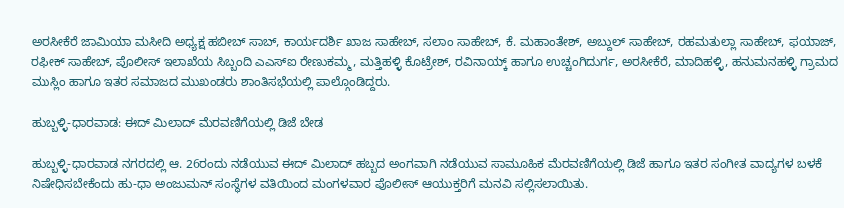ಅರಸೀಕೆರೆ ಜಾಮಿಯಾ ಮಸೀದಿ ಅಧ್ಯಕ್ಷ ಹಬೀಬ್ ಸಾಬ್, ಕಾರ್ಯದರ್ಶಿ ಖಾಜ ಸಾಹೇಬ್, ಸಲಾಂ ಸಾಹೇಬ್, ಕೆ. ಮಹಾಂತೇಶ್, ಅಬ್ದುಲ್ ಸಾಹೇಬ್, ರಹಮತುಲ್ಲಾ ಸಾಹೇಬ್, ಫಯಾಜ್, ರಫೀಕ್ ಸಾಹೇಬ್, ಪೊಲೀಸ್ ಇಲಾಖೆಯ ಸಿಬ್ಬಂದಿ ಎಎಸ್‌ಐ ರೇಣುಕಮ್ಮ, ಮತ್ತಿಹಳ್ಳಿ ಕೊಟ್ರೇಶ್, ರವಿನಾಯ್ಕ್ ಹಾಗೂ ಉಚ್ಚಂಗಿದುರ್ಗ, ಅರಸೀಕೆರೆ, ಮಾದಿಹಳ್ಳಿ, ಹನುಮನಹಳ್ಳಿ ಗ್ರಾಮದ ಮುಸ್ಲಿಂ ಹಾಗೂ ಇತರ ಸಮಾಜದ ಮುಖಂಡರು ಶಾಂತಿಸಭೆಯಲ್ಲಿ ಪಾಲ್ಗೊಂಡಿದ್ದರು.

ಹುಬ್ಬಳ್ಳಿ-ಧಾರವಾಡ: ಈದ್ ಮಿಲಾದ್ ಮೆರವಣಿಗೆಯಲ್ಲಿ ಡಿಜೆ ಬೇಡ

ಹುಬ್ಬಳ್ಳಿ-ಧಾರವಾಡ ನಗರದಲ್ಲಿ ಆ. 26ರಂದು ನಡೆಯುವ ಈದ್‌ ಮಿಲಾದ್‌ ಹಬ್ಬದ ಅಂಗವಾಗಿ ನಡೆಯುವ ಸಾಮೂಹಿಕ ಮೆರವಣಿಗೆಯಲ್ಲಿ ಡಿಜೆ ಹಾಗೂ ಇತರ ಸಂಗೀತ ವಾದ್ಯಗಳ ಬಳಕೆ ನಿಷೇಧಿಸಬೇಕೆಂದು ಹು-ಧಾ ಅಂಜುಮನ್ ಸಂಸ್ಥೆಗಳ ವತಿಯಿಂದ ಮಂಗಳವಾರ ಪೊಲೀಸ್ ಆಯುಕ್ತರಿಗೆ ಮನವಿ ಸಲ್ಲಿಸಲಾಯಿತು.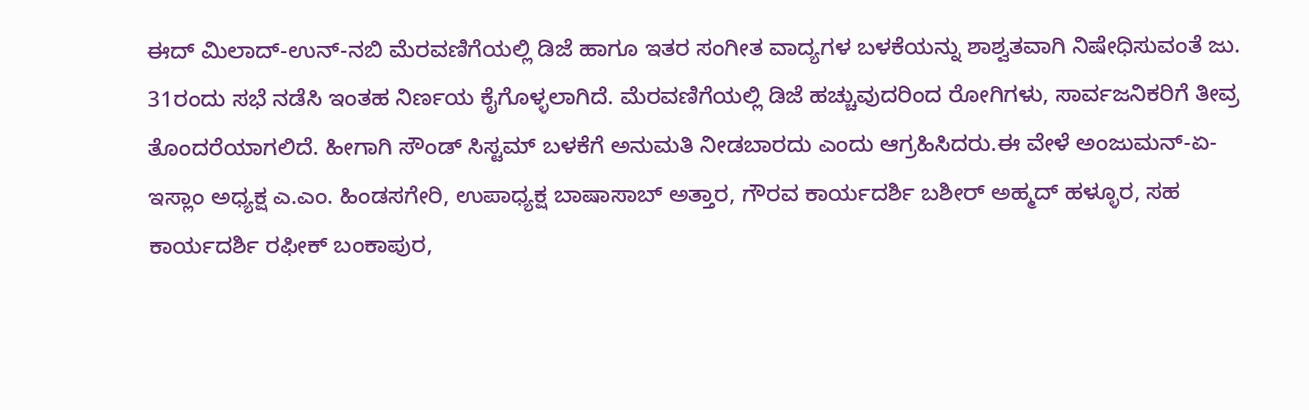ಈದ್ ಮಿಲಾದ್-ಉನ್-ನಬಿ ಮೆರವಣಿಗೆಯಲ್ಲಿ ಡಿಜೆ ಹಾಗೂ ಇತರ ಸಂಗೀತ ವಾದ್ಯಗಳ ಬಳಕೆಯನ್ನು ಶಾಶ್ವತವಾಗಿ ನಿಷೇಧಿಸುವಂತೆ ಜು. 31ರಂದು ಸಭೆ ನಡೆಸಿ ಇಂತಹ ನಿರ್ಣಯ ಕೈಗೊಳ್ಳಲಾಗಿದೆ. ಮೆರವಣಿಗೆಯಲ್ಲಿ ಡಿಜೆ ಹಚ್ಚುವುದರಿಂದ ರೋಗಿಗಳು, ಸಾರ್ವಜನಿಕರಿಗೆ ತೀವ್ರ ತೊಂದರೆಯಾಗಲಿದೆ. ಹೀಗಾಗಿ ಸೌಂಡ್‌ ಸಿಸ್ಟಮ್‌ ಬಳಕೆಗೆ ಅನುಮತಿ ನೀಡಬಾರದು ಎಂದು ಆಗ್ರಹಿಸಿದರು.ಈ ವೇಳೆ ಅಂಜುಮನ್-ಏ-ಇಸ್ಲಾಂ ಅಧ್ಯಕ್ಷ ಎ.ಎಂ. ಹಿಂಡಸಗೇರಿ, ಉಪಾಧ್ಯಕ್ಷ ಬಾಷಾಸಾಬ್ ಅತ್ತಾರ, ಗೌರವ ಕಾರ್ಯದರ್ಶಿ ಬಶೀರ್ ಅಹ್ಮದ್ ಹಳ್ಳೂರ, ಸಹ ಕಾರ್ಯದರ್ಶಿ ರಫೀಕ್ ಬಂಕಾಪುರ,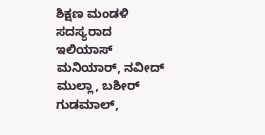ಶಿಕ್ಷಣ ಮಂಡಳಿ ಸದಸ್ಯರಾದ ಇಲಿಯಾಸ್ ಮನಿಯಾರ್, ನವೀದ್ ಮುಲ್ಲಾ, ಬಶೀರ್ ಗುಡಮಾಲ್,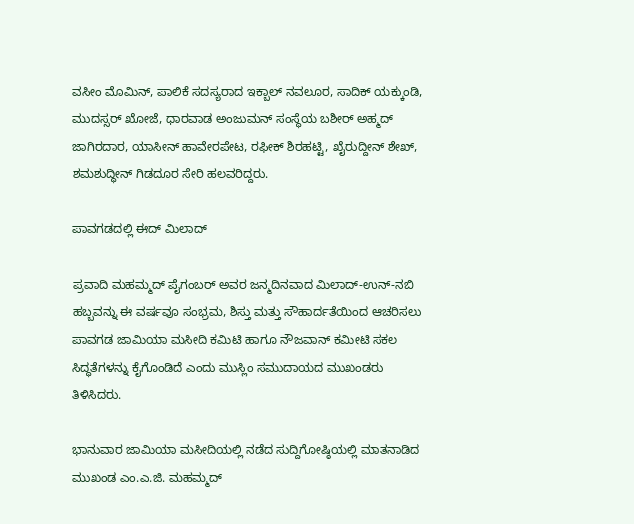ವಸೀಂ ಮೊಮಿನ್, ಪಾಲಿಕೆ ಸದಸ್ಯರಾದ ಇಕ್ಬಾಲ್ ನವಲೂರ, ಸಾದಿಕ್ ಯಕ್ಕುಂಡಿ, ಮುದಸ್ಸರ್ ಖೋಜೆ, ಧಾರವಾಡ ಅಂಜುಮನ್ ಸಂಸ್ಥೆಯ ಬಶೀರ್ ಅಹ್ಮದ್ ಜಾಗಿರದಾರ, ಯಾಸೀನ್ ಹಾವೇರಪೇಟ, ರಫೀಕ್ ಶಿರಹಟ್ಟಿ, ಖೈರುದ್ದೀನ್ ಶೇಖ್, ಶಮಶುದ್ಧೀನ್ ಗಿಡದೂರ ಸೇರಿ ಹಲವರಿದ್ದರು.

ಪಾವಗಡದಲ್ಲಿ ಈದ್‌ ಮಿಲಾದ್

ಪ್ರವಾದಿ ಮಹಮ್ಮದ್ ಪೈಗಂಬರ್ ಅವರ ಜನ್ಮದಿನವಾದ ಮಿಲಾದ್-ಉನ್-ನಬಿ ಹಬ್ಬವನ್ನು ಈ ವರ್ಷವೂ ಸಂಭ್ರಮ, ಶಿಸ್ತು ಮತ್ತು ಸೌಹಾರ್ದತೆಯಿಂದ ಆಚರಿಸಲು ಪಾವಗಡ ಜಾಮಿಯಾ ಮಸೀದಿ ಕಮಿಟಿ ಹಾಗೂ ನೌಜವಾನ್ ಕಮೀಟಿ ಸಕಲ ಸಿದ್ಧತೆಗಳನ್ನು ಕೈಗೊಂಡಿದೆ ಎಂದು ಮುಸ್ಲಿಂ ಸಮುದಾಯದ ಮುಖಂಡರು ತಿಳಿಸಿದರು.

ಭಾನುವಾರ ಜಾಮಿಯಾ ಮಸೀದಿಯಲ್ಲಿ ನಡೆದ ಸುದ್ದಿಗೋಷ್ಠಿಯಲ್ಲಿ ಮಾತನಾಡಿದ ಮುಖಂಡ ಎಂ.ಎ.ಜಿ. ಮಹಮ್ಮದ್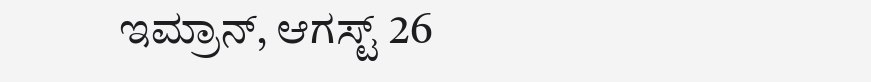ಇಮ್ರಾನ್, ಆಗಸ್ಟ್ 26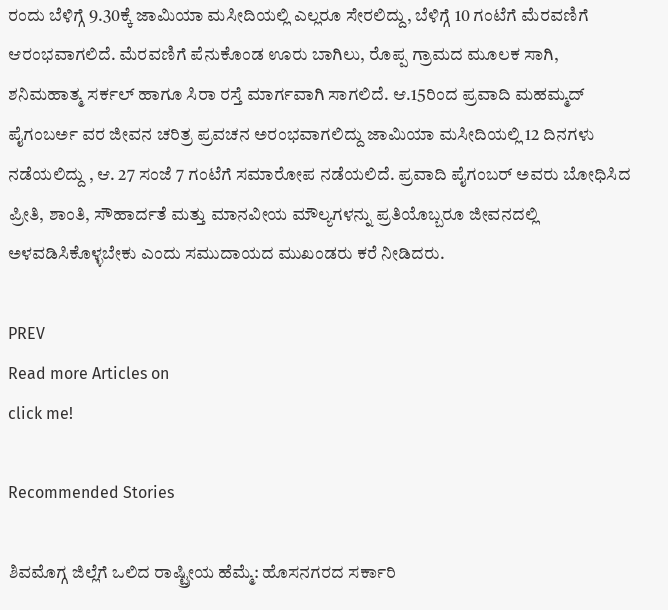ರಂದು ಬೆಳಿಗ್ಗೆ 9.30ಕ್ಕೆ ಜಾಮಿಯಾ ಮಸೀದಿಯಲ್ಲಿ ಎಲ್ಲರೂ ಸೇರಲಿದ್ದು, ಬೆಳಿಗ್ಗೆ 10 ಗಂಟೆಗೆ ಮೆರವಣಿಗೆ ಆರಂಭವಾಗಲಿದೆ. ಮೆರವಣಿಗೆ ಪೆನುಕೊಂಡ ಊರು ಬಾಗಿಲು, ರೊಪ್ಪ ಗ್ರಾಮದ ಮೂಲಕ ಸಾಗಿ, ಶನಿಮಹಾತ್ಮ ಸರ್ಕಲ್ ಹಾಗೂ ಸಿರಾ ರಸ್ತೆ ಮಾರ್ಗವಾಗಿ ಸಾಗಲಿದೆ. ಆ.15ರಿಂದ ಪ್ರವಾದಿ ಮಹಮ್ಮದ್ ಪೈಗಂಬರ್ಅ ವರ ಜೀವನ ಚರಿತ್ರ ಪ್ರವಚನ ಅರಂಭವಾಗಲಿದ್ದು ಜಾಮಿಯಾ ಮಸೀದಿಯಲ್ಲಿ 12 ದಿನಗಳು ನಡೆಯಲಿದ್ದು , ಆ. 27 ಸಂಜೆ 7 ಗಂಟೆಗೆ ಸಮಾರೋಪ ನಡೆಯಲಿದೆ. ಪ್ರವಾದಿ ಪೈಗಂಬರ್ ಅವರು ಬೋಧಿಸಿದ ಪ್ರೀತಿ, ಶಾಂತಿ, ಸೌಹಾರ್ದತೆ ಮತ್ತು ಮಾನವೀಯ ಮೌಲ್ಯಗಳನ್ನು ಪ್ರತಿಯೊಬ್ಬರೂ ಜೀವನದಲ್ಲಿ ಅಳವಡಿಸಿಕೊಳ್ಳಬೇಕು ಎಂದು ಸಮುದಾಯದ ಮುಖಂಡರು ಕರೆ ನೀಡಿದರು.

PREV
Read more Articles on
click me!

Recommended Stories

ಶಿವಮೊಗ್ಗ ಜಿಲ್ಲೆಗೆ ಒಲಿದ ರಾಷ್ಟ್ರೀಯ ಹೆಮ್ಮೆ: ಹೊಸನಗರದ ಸರ್ಕಾರಿ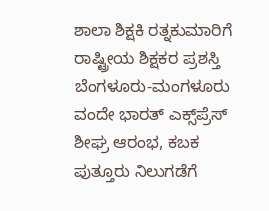ಶಾಲಾ ಶಿಕ್ಷಕಿ ರತ್ನಕುಮಾರಿಗೆ ರಾಷ್ಟ್ರೀಯ ಶಿಕ್ಷಕರ ಪ್ರಶಸ್ತಿ
ಬೆಂಗಳೂರು-ಮಂಗಳೂರು ವಂದೇ ಭಾರತ್ ಎಕ್ಸ್‌ಪ್ರೆಸ್ ಶೀಘ್ರ ಆರಂಭ, ಕಬಕ ಪುತ್ತೂರು ನಿಲುಗಡೆಗೆ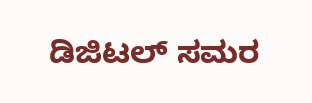ಡಿಜಿಟಲ್ ಸಮರ